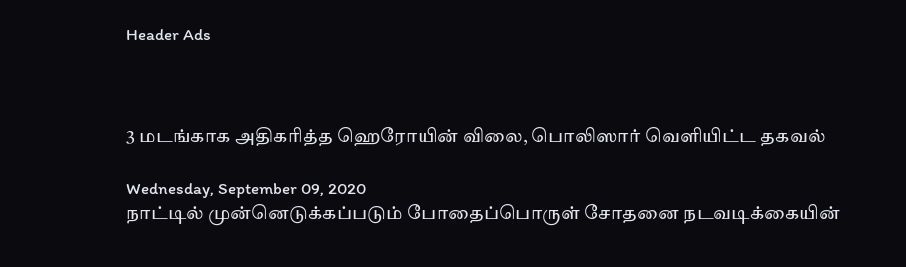Header Ads



3 மடங்காக அதிகரித்த ஹெரோயின் விலை, பொலிஸார் வெளியிட்ட தகவல்

Wednesday, September 09, 2020
நாட்டில் முன்னெடுக்கப்படும் போதைப்பொருள் சோதனை நடவடிக்கையின்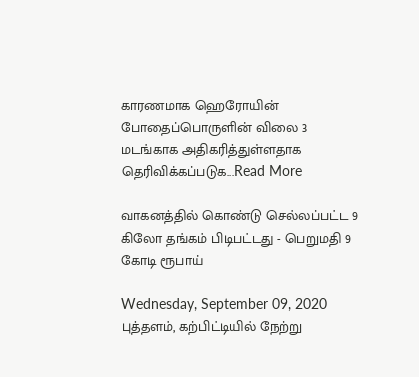காரணமாக ஹெரோயின் போதைப்பொருளின் விலை 3 மடங்காக அதிகரித்துள்ளதாக தெரிவிக்கப்படுக...Read More

வாகனத்தில் கொண்டு செல்லப்பட்ட 9 கிலோ தங்கம் பிடிபட்டது - பெறுமதி 9 கோடி ரூபாய்

Wednesday, September 09, 2020
புத்தளம், கற்பிட்டியில் நேற்று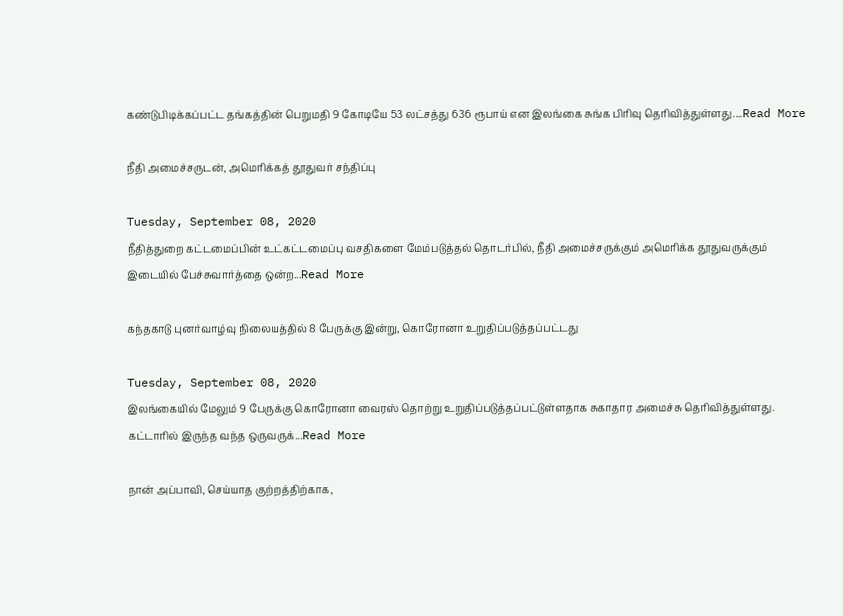கண்டுபிடிக்கப்பட்ட தங்கத்தின் பெறுமதி 9 கோடியே 53 லட்சத்து 636 ரூபாய் என இலங்கை சுங்க பிரிவு தெரிவித்துள்ளது....Read More

நீதி அமைச்சருடன், அமெரிக்கத் தூதுவர் சந்திப்பு

Tuesday, September 08, 2020
நீதித்துறை கட்டமைப்பின் உட்கட்டமைப்பு வசதிகளை மேம்படுத்தல் தொடர்பில், நீதி அமைச்சருக்கும் அமெரிக்க தூதுவருக்கும் இடையில் பேச்சுவார்த்தை ஒன்ற...Read More

கந்தகாடு புனர்வாழ்வு நிலையத்தில் 8 பேருக்கு இன்று, கொரோனா உறுதிப்படுத்தப்பட்டது

Tuesday, September 08, 2020
இலங்கையில் மேலும் 9 பேருக்கு கொரோனா வைரஸ் தொற்று உறுதிப்படுத்தப்பட்டுள்ளதாக சுகாதார அமைச்சு தெரிவித்துள்ளது.  கட்டாரில் இருந்த வந்த ஒருவருக்...Read More

நான் அப்பாவி, செய்யாத குற்றத்திற்காக,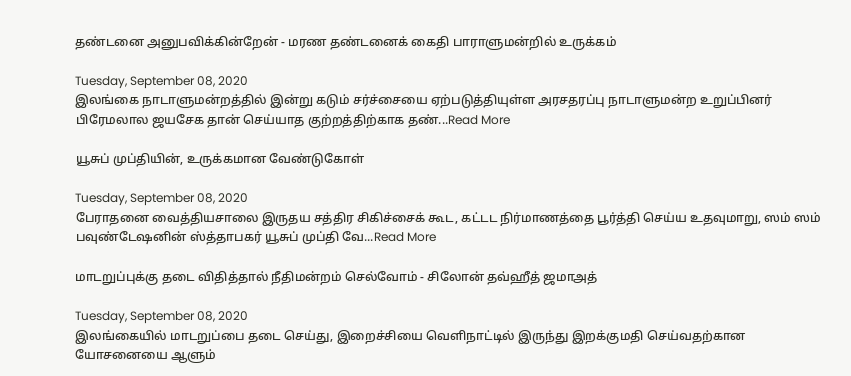தண்டனை அனுபவிக்கின்றேன் - மரண தண்டனைக் கைதி பாராளுமன்றில் உருக்கம்

Tuesday, September 08, 2020
இலங்கை நாடாளுமன்றத்தில் இன்று கடும் சர்ச்சையை ஏற்படுத்தியுள்ள அரசதரப்பு நாடாளுமன்ற உறுப்பினர் பிரேமலால ஜயசேக தான் செய்யாத குற்றத்திற்காக தண்...Read More

யூசுப் முப்தியின், உருக்கமான வேண்டுகோள்

Tuesday, September 08, 2020
பேராதனை வைத்தியசாலை இருதய சத்திர சிகிச்சைக் கூட, கட்டட நிர்மாணத்தை பூர்த்தி செய்ய உதவுமாறு, ஸம் ஸம் பவுண்டேஷனின் ஸ்த்தாபகர் யூசுப் முப்தி வே...Read More

மாடறுப்புக்கு தடை விதித்தால் நீதிமன்றம் செல்வோம் - சிலோன் தவ்ஹீத் ஜமாஅத்

Tuesday, September 08, 2020
இலங்கையில் மாடறுப்பை தடை செய்து, இறைச்சியை வெளிநாட்டில் இருந்து இறக்குமதி செய்வதற்கான யோசனையை ஆளும்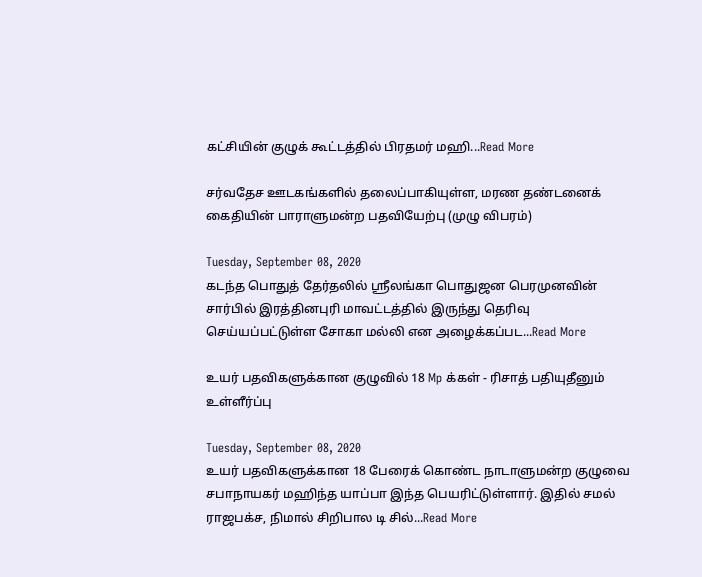கட்சியின் குழுக் கூட்டத்தில் பிரதமர் மஹி...Read More

சர்வதேச ஊடகங்களில் தலைப்பாகியுள்ள, மரண தண்டனைக் கைதியின் பாராளுமன்ற பதவியேற்பு (முழு விபரம்)

Tuesday, September 08, 2020
கடந்த பொதுத் தேர்தலில் ஸ்ரீலங்கா பொதுஜன பெரமுனவின் சார்பில் இரத்தினபுரி மாவட்டத்தில் இருந்து தெரிவு செய்யப்பட்டுள்ள சோகா மல்லி என அழைக்கப்பட...Read More

உயர் பதவிகளுக்கான குழுவில் 18 Mp க்கள் - ரிசாத் பதியுதீனும் உள்ளீர்ப்பு

Tuesday, September 08, 2020
உயர் பதவிகளுக்கான 18 பேரைக் கொண்ட நாடாளுமன்ற குழுவை சபாநாயகர் மஹிந்த யாப்பா இந்த பெயரிட்டுள்ளார். இதில் சமல் ராஜபக்ச, நிமால் சிறிபால டி சில்...Read More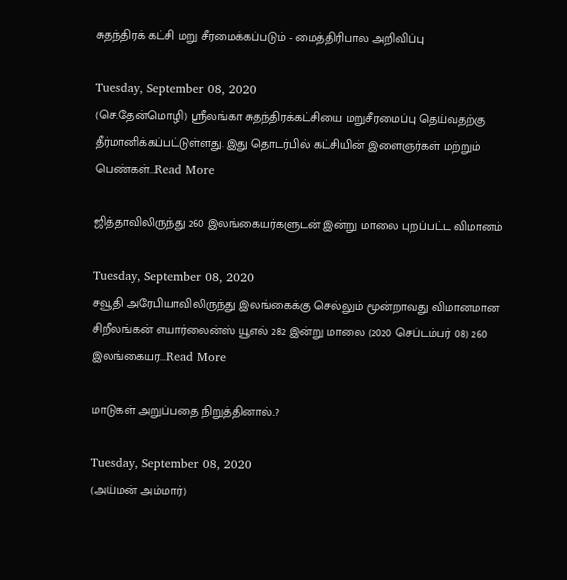சுதந்திரக் கட்சி மறு சீரமைக்கப்படும் - மைத்திரிபால அறிவிப்பு

Tuesday, September 08, 2020
(செ.தேன்மொழி) ஸ்ரீலங்கா சுதந்திரக்கட்சியை மறுசீரமைப்பு தெய்வதற்கு தீர்மானிக்கப்பட்டுள்ளது. இது தொடர்பில் கட்சியின் இளைஞர்கள் மற்றும் பெண்கள்...Read More

ஜித்தாவிலிருந்து 260 இலங்கையர்களுடன் இன்று மாலை புறப்பட்ட விமானம்

Tuesday, September 08, 2020
சவூதி அரேபியாவிலிருந்து இலங்கைக்கு செல்லும் மூன்றாவது விமானமான சிறீலங்கன் எயார்லைன்ஸ் யூஎல் 282 இன்று மாலை (2020 செப்டம்பர் 08) 260 இலங்கையர...Read More

மாடுகள் அறுப்பதை நிறுத்தினால்..?

Tuesday, September 08, 2020
(அய்மன் அம்மார்)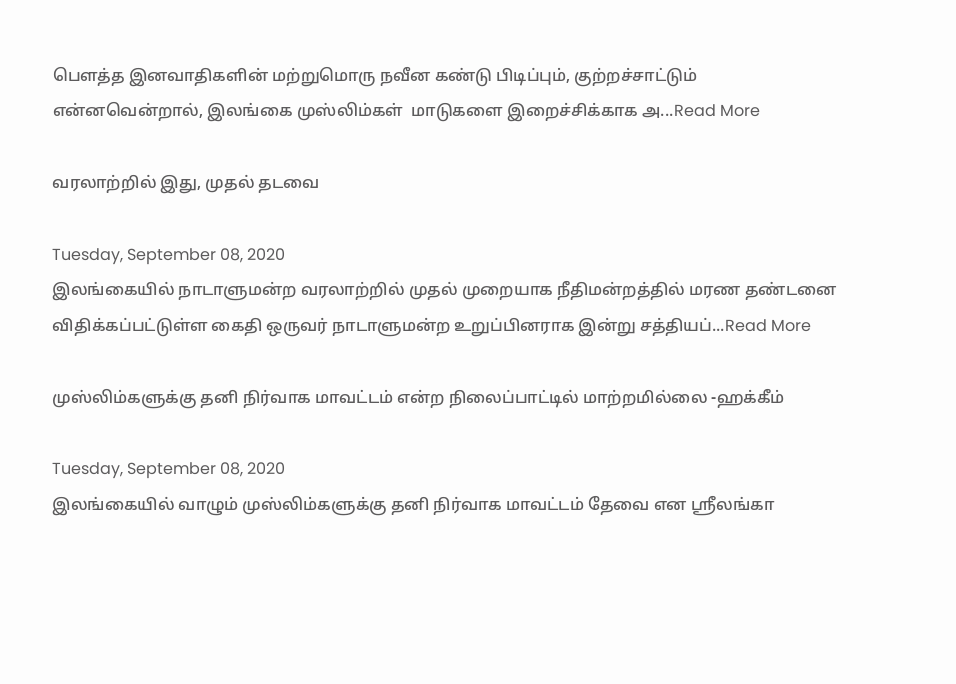பௌத்த இனவாதிகளின் மற்றுமொரு நவீன கண்டு பிடிப்பும், குற்றச்சாட்டும் என்னவென்றால், இலங்கை முஸ்லிம்கள்  மாடுகளை இறைச்சிக்காக அ...Read More

வரலாற்றில் இது, முதல் தடவை

Tuesday, September 08, 2020
இலங்கையில் நாடாளுமன்ற வரலாற்றில் முதல் முறையாக நீதிமன்றத்தில் மரண தண்டனை விதிக்கப்பட்டுள்ள கைதி ஒருவர் நாடாளுமன்ற உறுப்பினராக இன்று சத்தியப்...Read More

முஸ்லிம்களுக்கு தனி நிர்வாக மாவட்டம் என்ற நிலைப்பாட்டில் மாற்றமில்லை -ஹக்கீம்

Tuesday, September 08, 2020
இலங்கையில் வாழும் முஸ்லிம்களுக்கு தனி நிர்வாக மாவட்டம் தேவை என ஸ்ரீலங்கா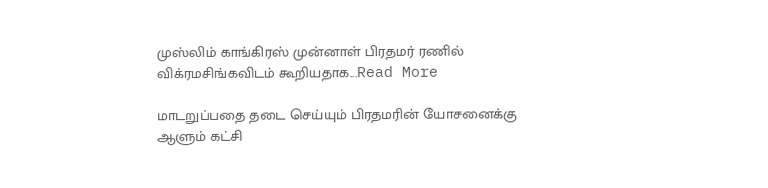முஸ்லிம் காங்கிரஸ் முன்னாள் பிரதமர் ரணில் விக்ரமசிங்கவிடம் கூறியதாக...Read More

மாடறுப்பதை தடை செய்யும் பிரதமரின் யோசனைக்கு ஆளும் கட்சி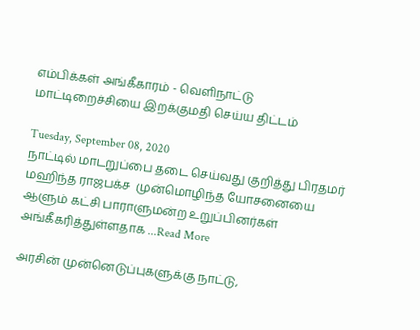எம்பிக்கள் அங்கீகாரம் - வெளிநாட்டு மாட்டிறைச்சியை இறக்குமதி செய்ய திட்டம்

Tuesday, September 08, 2020
நாட்டில் மாடறுப்பை தடை செய்வது குறித்து பிரதமர் மஹிந்த ராஜபக்ச  முன்மொழிந்த யோசனையை ஆளும் கட்சி பாராளுமன்ற உறுப்பினர்கள் அங்கீகரித்துள்ளதாக ...Read More

அரசின் முன்னெடுப்புகளுக்கு நாட்டு,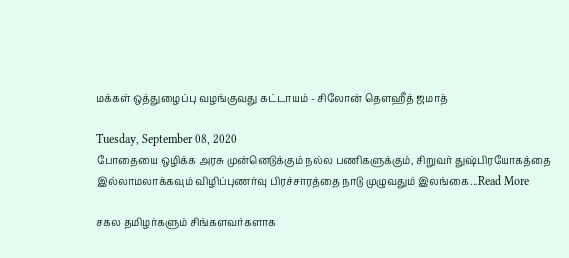மக்கள் ஒத்துழைப்பு வழங்குவது கட்டாயம் - சிலோன் தௌஹீத் ஜமாத்

Tuesday, September 08, 2020
போதையை ஒழிக்க அரசு முன்னெடுக்கும் நல்ல பணிகளுக்கும், சிறுவர் துஷ்பிரயோகத்தை இல்லாமலாக்கவும் விழிப்புணர்வு பிரச்சாரத்தை நாடு முழுவதும் இலங்கை...Read More

சகல தமிழர்களும் சிங்களவர்களாக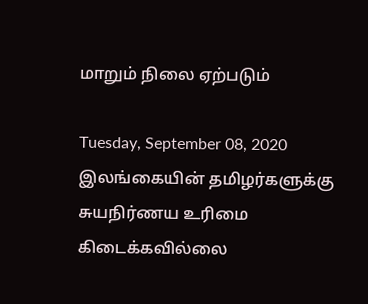மாறும் நிலை ஏற்படும்

Tuesday, September 08, 2020
இலங்கையின் தமிழர்களுக்கு சுயநிர்ணய உரிமை கிடைக்கவில்லை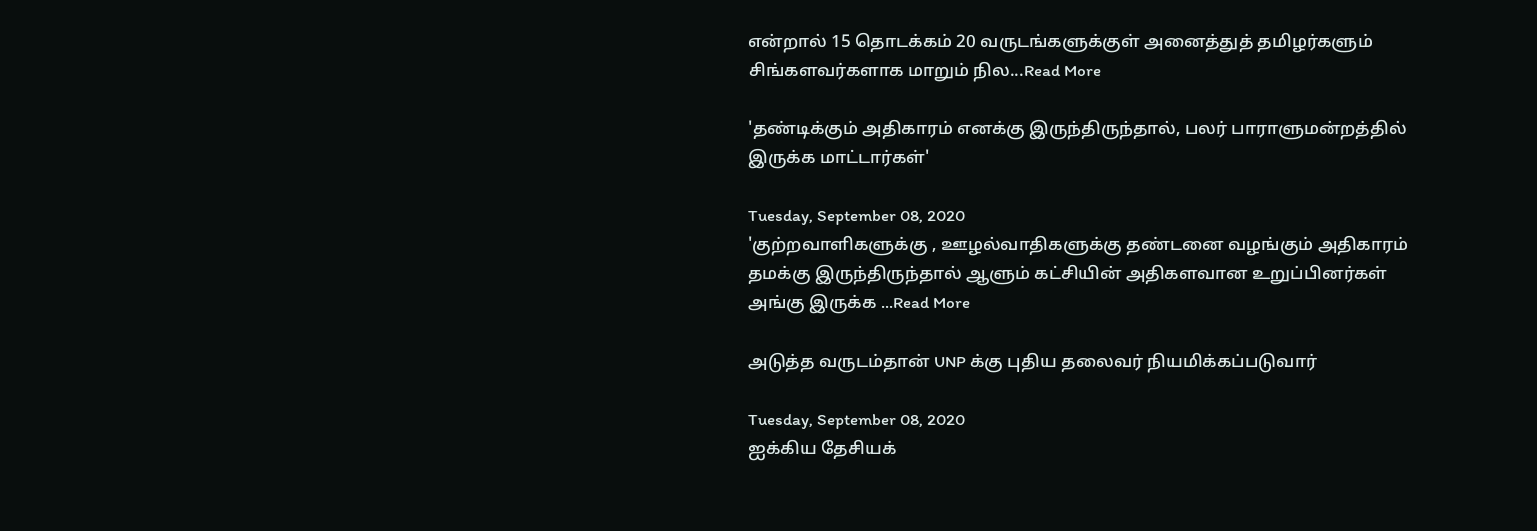என்றால் 15 தொடக்கம் 20 வருடங்களுக்குள் அனைத்துத் தமிழர்களும் சிங்களவர்களாக மாறும் நில...Read More

'தண்டிக்கும் அதிகாரம் எனக்கு இருந்திருந்தால், பலர் பாராளுமன்றத்தில் இருக்க மாட்டார்கள்'

Tuesday, September 08, 2020
'குற்றவாளிகளுக்கு , ஊழல்வாதிகளுக்கு தண்டனை வழங்கும் அதிகாரம் தமக்கு இருந்திருந்தால் ஆளும் கட்சியின் அதிகளவான உறுப்பினர்கள் அங்கு இருக்க ...Read More

அடுத்த வருடம்தான் UNP க்கு புதிய தலைவர் நியமிக்கப்படுவார்

Tuesday, September 08, 2020
ஐக்கிய தேசியக்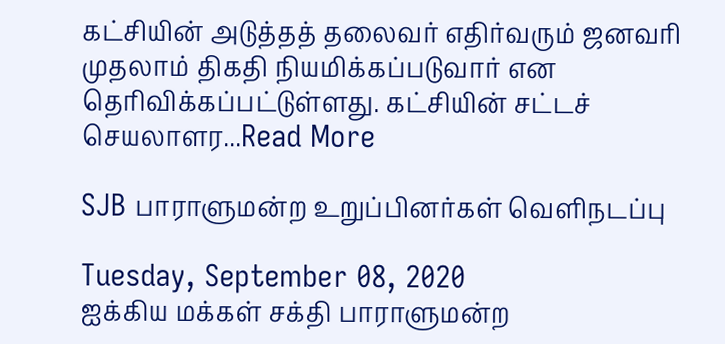கட்சியின் அடுத்தத் தலைவர் எதிர்வரும் ஜனவரி முதலாம் திகதி நியமிக்கப்படுவார் என தெரிவிக்கப்பட்டுள்ளது. கட்சியின் சட்டச் செயலாளர...Read More

SJB பாராளுமன்ற உறுப்பினர்கள் வெளிநடப்பு

Tuesday, September 08, 2020
ஐக்கிய மக்கள் சக்தி பாராளுமன்ற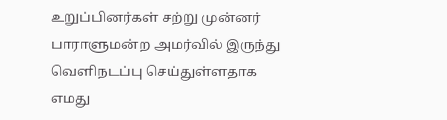உறுப்பினர்கள் சற்று முன்னர் பாராளுமன்ற அமர்வில் இருந்து வௌிநடப்பு செய்துள்ளதாக எமது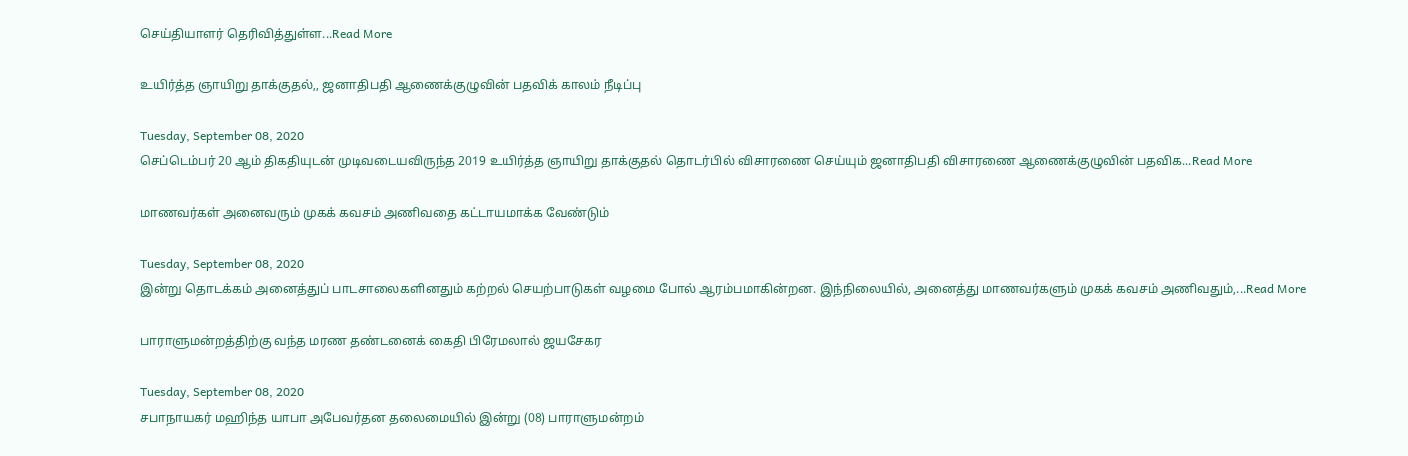செய்தியாளர் தெரிவித்துள்ள...Read More

உயிர்த்த ஞாயிறு தாக்குதல்,, ஜனாதிபதி ஆணைக்குழுவின் பதவிக் காலம் நீடிப்பு

Tuesday, September 08, 2020
செப்டெம்பர் 20 ஆம் திகதியுடன் முடிவடையவிருந்த 2019 உயிர்த்த ஞாயிறு தாக்குதல் தொடர்பில் விசாரணை செய்யும் ஜனாதிபதி விசாரணை ஆணைக்குழுவின் பதவிக...Read More

மாணவர்கள் அனைவரும் முகக் கவசம் அணிவதை கட்டாயமாக்க வேண்டும்

Tuesday, September 08, 2020
இன்று தொடக்கம் அனைத்துப் பாடசாலைகளினதும் கற்றல் செயற்பாடுகள் வழமை போல் ஆரம்பமாகின்றன. இந்நிலையில், அனைத்து மாணவர்களும் முகக் கவசம் அணிவதும்,...Read More

பாராளுமன்றத்திற்கு வந்த மரண தண்டனைக் கைதி பிரேமலால் ஜயசேகர

Tuesday, September 08, 2020
சபாநாயகர் மஹிந்த யாபா அபேவர்தன தலைமையில் இன்று (08) பாராளுமன்றம்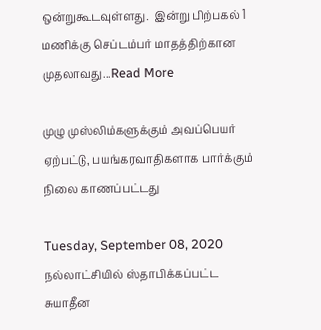ஒன்றுகூடவுள்ளது.  இன்று பிற்பகல் 1 மணிக்கு செப்டம்பர் மாதத்திற்கான முதலாவது...Read More

முழு முஸ்லிம்களுக்கும் அவப்பெயர் ஏற்பட்டு, பயங்கரவாதிகளாக பார்க்கும் நிலை காணப்பட்டது

Tuesday, September 08, 2020
நல்லாட்சியில் ஸ்தாபிக்கப்பட்ட சுயாதீன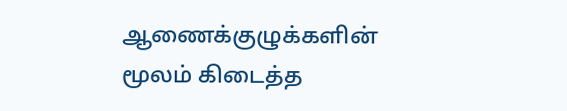ஆணைக்குழுக்களின் மூலம் கிடைத்த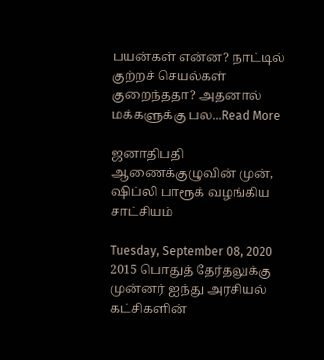பயன்கள் என்ன? நாட்டில் குற்றச் செயல்கள் குறைந்ததா? அதனால் மக்களுக்கு பல...Read More

ஜனாதிபதி ஆணைக்குழுவின் முன், ஷிப்லி பாரூக் வழங்கிய சாட்சியம்

Tuesday, September 08, 2020
2015 பொதுத் தேர்தலுக்கு முன்னர் ஐந்து அரசியல் கட்சிகளின்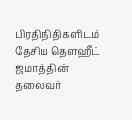பிரதிநிதிகளிடம் தேசிய தௌஹீட் ஜமாத்தின் தலைவர்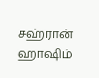சஹ்ரான் ஹாஷிம்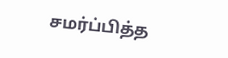சமர்ப்பித்த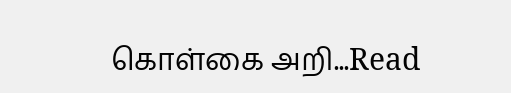கொள்கை அறி...Read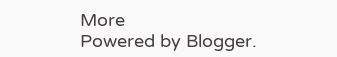More
Powered by Blogger.